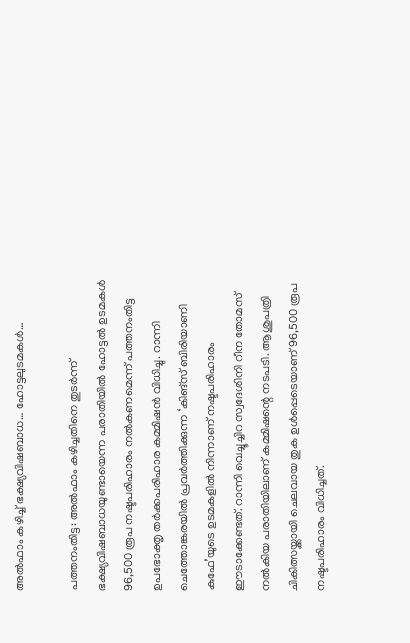അൽഫാം കഴിച്ച് ഭക്ഷ്യവിഷബാധ… ഹോട്ടലുടമകൾ…

പത്തനംതിട്ട: അൽഫാം കഴിച്ചതിനെ തുടർന്ന് ഭക്ഷ്യവിഷബാധയുണ്ടായെന്ന പരാതിയിൽ ഹോട്ടൽ ഉടമകൾ 96,500 രൂപ നഷ്ടപരിഹാരം നൽകണമെന്ന് പത്തനംതിട്ട ഉപഭോക്തൃ തർക്കപരിഹാര കമ്മിഷൻ വിധിച്ചു. റാന്നി ചെത്തോങ്കരയിൽ പ്രവർത്തിക്കുന്ന ‘കിങ്സ് ബിരിയാണി കുഫേ’യുടെ ഉടമകളിൽ നിന്നാണ് നഷ്ടപരിഹാരം ഈടാക്കേണ്ടത്. റാന്നി വെച്ചൂച്ചിറ സ്വദേശിനി റീന തോമസ് നൽകിയ പരാതിയിലാണ് കമ്മിഷന്റെ നടപടി. ആശുപത്രി ചികിത്സയ്ക്കായി ചെലവായ തുക ഉൾപ്പെടെയാണ് 96,500 രൂപ നഷ്ടപരിഹാരം വിധിച്ചത്.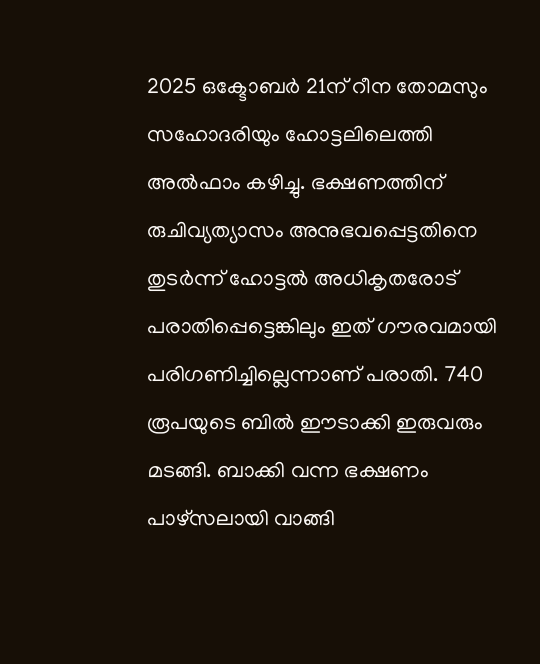2025 ഒക്ടോബർ 21ന് റീന തോമസും സഹോദരിയും ഹോട്ടലിലെത്തി അൽഫാം കഴിച്ചു. ഭക്ഷണത്തിന് രുചിവ്യത്യാസം അനുഭവപ്പെട്ടതിനെ തുടർന്ന് ഹോട്ടൽ അധികൃതരോട് പരാതിപ്പെട്ടെങ്കിലും ഇത് ഗൗരവമായി പരിഗണിച്ചില്ലെന്നാണ് പരാതി. 740 രൂപയുടെ ബിൽ ഈടാക്കി ഇരുവരും മടങ്ങി. ബാക്കി വന്ന ഭക്ഷണം പാഴ്സലായി വാങ്ങി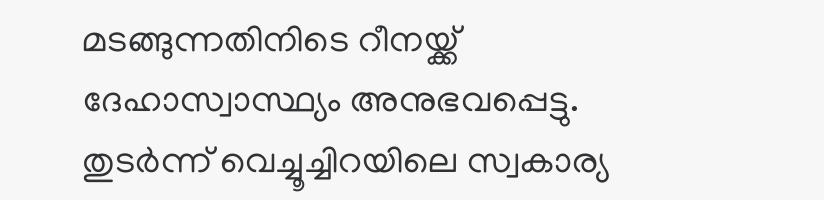മടങ്ങുന്നതിനിടെ റീനയ്ക്ക് ദേഹാസ്വാസ്ഥ്യം അനുഭവപ്പെട്ടു. തുടർന്ന് വെച്ചൂച്ചിറയിലെ സ്വകാര്യ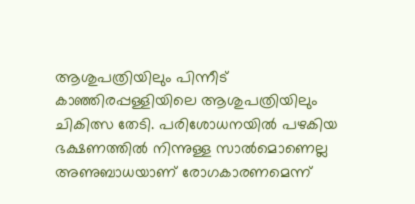ആശുപത്രിയിലും പിന്നീട് കാഞ്ഞിരപ്പള്ളിയിലെ ആശുപത്രിയിലും ചികിത്സ തേടി. പരിശോധനയിൽ പഴകിയ ഭക്ഷണത്തിൽ നിന്നുള്ള സാൽമൊണെല്ല അണുബാധയാണ് രോഗകാരണമെന്ന്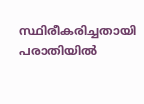സ്ഥിരീകരിച്ചതായി പരാതിയിൽ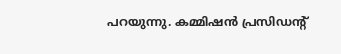പറയുന്നു. കമ്മിഷൻ പ്രസിഡന്റ്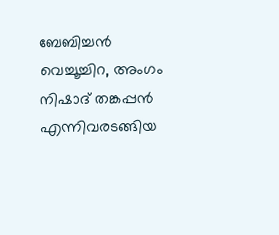ബേബിച്ചൻ വെച്ചൂച്ചിറ, അംഗം നിഷാദ് തങ്കപ്പൻ എന്നിവരടങ്ങിയ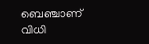ബെഞ്ചാണ് വിധി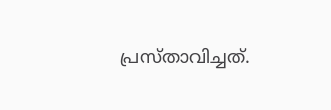പ്രസ്താവിച്ചത്.